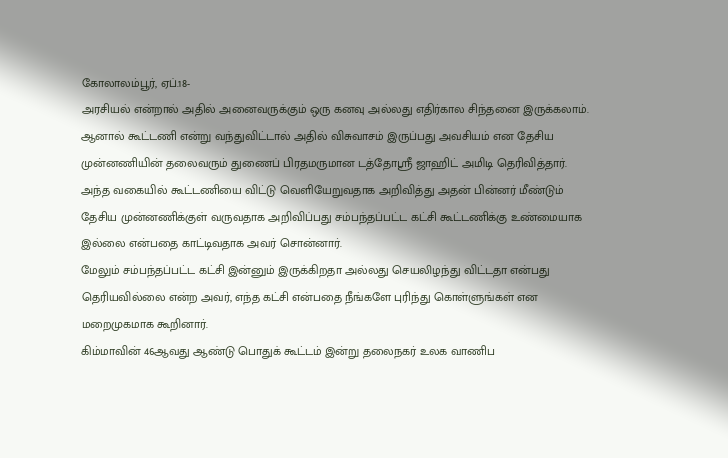கோலாலம்பூர், ஏப்.18-
அரசியல் என்றால் அதில் அனைவருக்கும் ஒரு கனவு அல்லது எதிர்கால சிந்தனை இருக்கலாம். ஆனால் கூட்டணி என்று வந்துவிட்டால் அதில் விசுவாசம் இருப்பது அவசியம் என தேசிய முன்னணியின் தலைவரும் துணைப் பிரதமருமான டத்தோஸ்ரீ ஜாஹிட் அமிடி தெரிவித்தார்.
அந்த வகையில் கூட்டணியை விட்டு வெளியேறுவதாக அறிவித்து அதன் பின்னர் மீண்டும் தேசிய முன்னணிக்குள் வருவதாக அறிவிப்பது சம்பந்தப்பட்ட கட்சி கூட்டணிக்கு உண்மையாக இல்லை என்பதை காட்டிவதாக அவர் சொன்னார்.
மேலும் சம்பந்தப்பட்ட கட்சி இன்னும் இருக்கிறதா அல்லது செயலிழந்து விட்டதா என்பது தெரியவில்லை என்ற அவர், எந்த கட்சி என்பதை நீங்களே புரிந்து கொள்ளுங்கள் என மறைமுகமாக கூறினார்.
கிம்மாவின் 46ஆவது ஆண்டு பொதுக் கூட்டம் இன்று தலைநகர் உலக வாணிப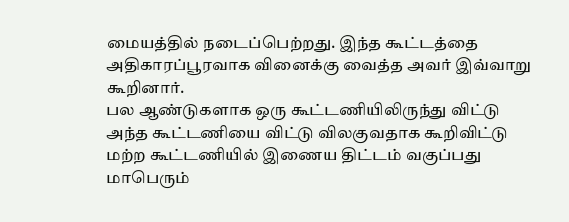மையத்தில் நடைப்பெற்றது. இந்த கூட்டத்தை அதிகாரப்பூரவாக வினைக்கு வைத்த அவர் இவ்வாறு கூறினார்.
பல ஆண்டுகளாக ஒரு கூட்டணியிலிருந்து விட்டு அந்த கூட்டணியை விட்டு விலகுவதாக கூறிவிட்டு மற்ற கூட்டணியில் இணைய திட்டம் வகுப்பது மாபெரும்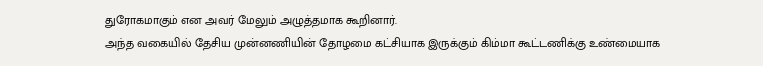துரோகமாகும் என அவர் மேலும் அழுத்தமாக கூறினார்.
அந்த வகையில் தேசிய முன்னணியின் தோழமை கட்சியாக இருக்கும் கிம்மா கூட்டணிக்கு உண்மையாக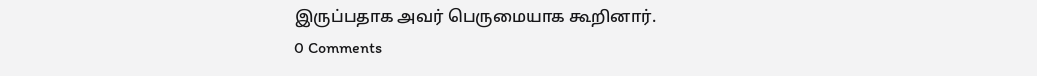இருப்பதாக அவர் பெருமையாக கூறினார்.
0 Comments